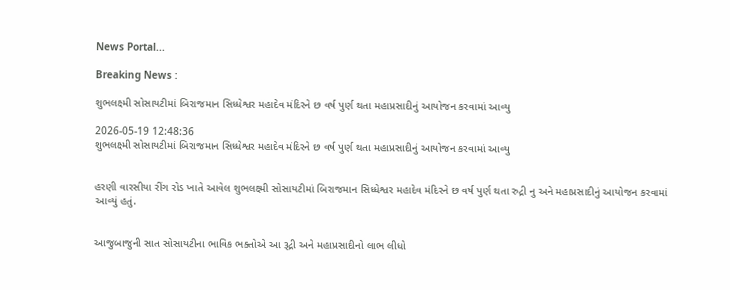News Portal...

Breaking News :

શુભલક્ષ્મી સોસાયટીમાં બિરાજમાન સિધ્ધેશ્વર મહાદેવ મંદિરને છ વર્ષ પુર્ણ થતા મહાપ્રસાદીનું આયોજન કરવામાં આવ્યુ

2026-05-19 12:48:36
શુભલક્ષ્મી સોસાયટીમાં બિરાજમાન સિધ્ધેશ્વર મહાદેવ મંદિરને છ વર્ષ પુર્ણ થતા મહાપ્રસાદીનું આયોજન કરવામાં આવ્યુ


હરણી વારસીયા રીંગ રોડ ખાતે આવેલ શુભલક્ષ્મી સોસાયટીમાં બિરાજમાન સિધ્ધેશ્વર મહાદેવ મંદિરને છ વર્ષ પુર્ણ થતા રુદ્રી નુ અને મહાપ્રસાદીનું આયોજન કરવામાં આવ્યું હતું.


આજુબાજુની સાત સોસાયટીના ભાવિક ભક્તોએ આ રૂદ્રી અને મહાપ્રસાદીનો લાભ લીધો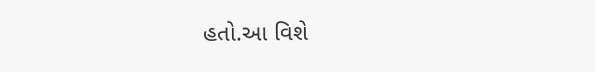હતો.આ વિશે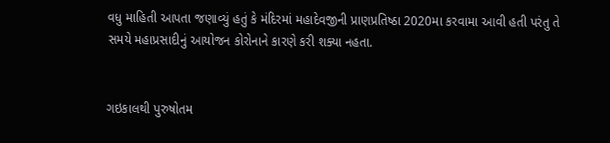વધુ માહિતી આપતા જણાવ્યું હતું કે મંદિરમાં મહાદેવજીની પ્રાણપ્રતિષ્ઠા 2020મા કરવામા આવી હતી પરંતુ તે સમયે મહાપ્રસાદીનું આયોજન કોરોનાને કારણે કરી શક્યા નહતા.


ગઇકાલથી પુરુષોતમ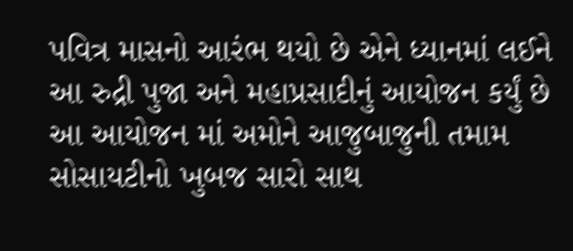પવિત્ર માસનો આરંભ થયો છે એને ધ્યાનમાં લઈને આ રુદ્રી પુજા અને મહાપ્રસાદીનું આયોજન કર્યું છે આ આયોજન માં અમોને આજુબાજુની તમામ સોસાયટીનો ખુબજ સારો સાથ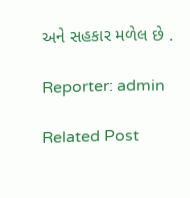અને સહકાર મળેલ છે .

Reporter: admin

Related Post